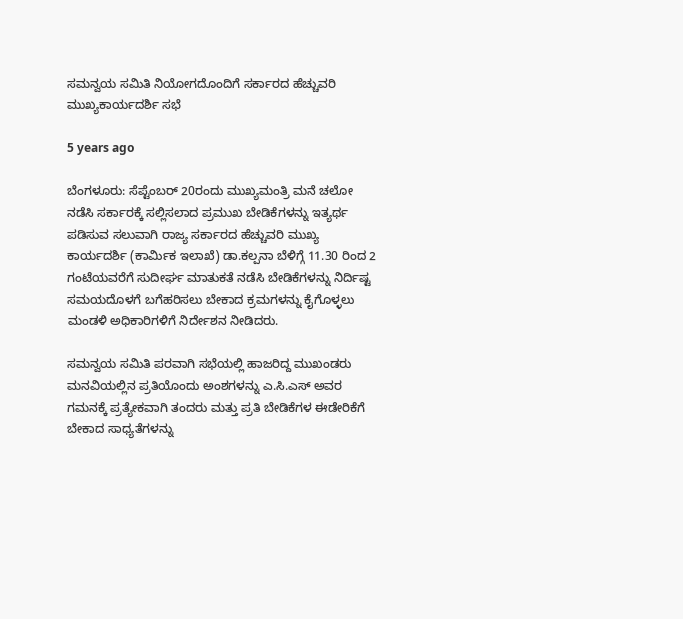ಸಮನ್ವಯ ‌ಸಮಿತಿ ನಿಯೋಗದೊಂದಿಗೆ ಸರ್ಕಾರದ ಹೆಚ್ಚುವರಿ ಮುಖ್ಯಕಾರ್ಯದರ್ಶಿ ಸಭೆ

5 years ago

ಬೆಂಗಳೂರು: ಸೆಪ್ಟೆಂಬರ್ 20ರಂದು ಮುಖ್ಯಮಂತ್ರಿ ಮನೆ ಚಲೋ ನಡೆಸಿ ಸರ್ಕಾರಕ್ಕೆ ಸಲ್ಲಿಸಲಾದ ಪ್ರಮುಖ ಬೇಡಿಕೆಗಳನ್ನು ಇತ್ಯರ್ಥ ಪಡಿಸುವ ಸಲುವಾಗಿ ರಾಜ್ಯ ಸರ್ಕಾರದ ಹೆಚ್ಚುವರಿ ಮುಖ್ಯ ಕಾರ್ಯದರ್ಶಿ (ಕಾರ್ಮಿಕ ಇಲಾಖೆ) ಡಾ.ಕಲ್ಪನಾ ಬೆಳಿಗ್ಗೆ 11.30 ರಿಂದ 2 ಗಂಟೆಯವರೆಗೆ ಸುದೀರ್ಘ ‌ಮಾತುಕತೆ ನಡೆಸಿ ಬೇಡಿಕೆಗಳನ್ನು ನಿರ್ದಿಷ್ಟ ಸಮಯದೊಳಗೆ ಬಗೆಹರಿಸಲು ಬೇಕಾದ‌ ಕ್ರಮಗಳನ್ನು ಕೈಗೊಳ್ಳಲು ಮಂಡಳಿ ಅಧಿಕಾರಿಗಳಿಗೆ ನಿರ್ದೇಶನ ನೀಡಿದರು.

ಸಮನ್ವಯ ‌ಸಮಿತಿ ಪರವಾಗಿ ಸಭೆಯಲ್ಲಿ ಹಾಜರಿದ್ದ ಮುಖಂಡರು ಮನವಿಯಲ್ಲಿನ ಪ್ರತಿಯೊಂದು ಅಂಶಗಳನ್ನು ಎ.ಸಿ.ಎಸ್ ಅವರ ಗಮನಕ್ಕೆ‌ ಪ್ರತ್ಯೇಕವಾಗಿ ತಂದರು ಮತ್ತು ಪ್ರತಿ ಬೇಡಿಕೆಗಳ‌‌ ಈಡೇರಿಕೆಗೆ ಬೇಕಾದ ಸಾಧ್ಯತೆಗಳನ್ನು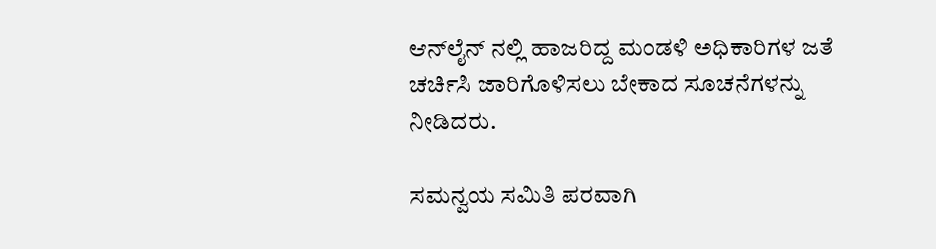ಆನ್‌ಲೈನ್ ನಲ್ಲಿ ಹಾಜರಿದ್ದ ಮಂಡಳಿ ಅಧಿಕಾರಿಗಳ ಜತೆ ಚರ್ಚಿಸಿ ಜಾರಿಗೊಳಿಸಲು ಬೇಕಾದ ಸೂಚನೆಗಳನ್ನು ನೀಡಿದರು.

ಸಮನ್ವಯ ‌ಸಮಿತಿ‌ ಪರವಾಗಿ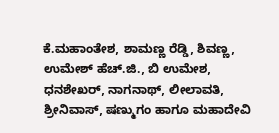ಕೆ.ಮಹಾಂತೇಶ, ಶಾಮಣ್ಣ ‌ರೆಡ್ಡಿ, ಶಿವಣ್ಣ, ಉಮೇಶ್ ಹೆಚ್.ಜಿ., ಬಿ ಉಮೇಶ, ಧನಶೇಖರ್, ನಾಗನಾಥ್, ಲೀಲಾವತಿ, ಶ್ರೀನಿವಾಸ್, ಷಣ್ಮುಗಂ ಹಾಗೂ ಮಹಾದೇವಿ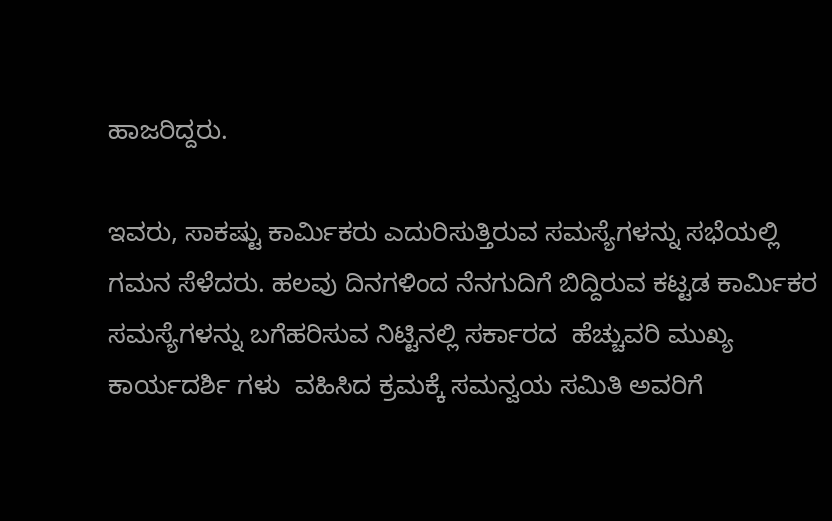ಹಾಜರಿದ್ದರು.

ಇವರು, ಸಾಕಷ್ಟು ಕಾರ್ಮಿಕರು ಎದುರಿಸುತ್ತಿರುವ ಸಮಸ್ಯೆಗಳನ್ನು ಸಭೆಯಲ್ಲಿ ಗಮನ ಸೆಳೆದರು. ಹಲವು‌ ದಿನಗಳಿಂದ ನೆನಗುದಿಗೆ ಬಿದ್ದಿರುವ ಕಟ್ಟಡ ಕಾರ್ಮಿಕರ‌ ಸಮಸ್ಯೆಗಳನ್ನು ಬಗೆಹರಿಸುವ ನಿಟ್ಟಿನಲ್ಲಿ ಸರ್ಕಾರದ‌  ಹೆಚ್ಚುವರಿ ಮುಖ್ಯ ಕಾರ್ಯದರ್ಶಿ ಗಳು  ವಹಿಸಿದ ಕ್ರಮಕ್ಕೆ ಸಮನ್ವಯ ‌ಸಮಿತಿ ಅವರಿಗೆ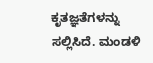ಕೃತಜ್ಞತೆಗಳನ್ನು ಸಲ್ಲಿಸಿದೆ. ಮಂಡಳಿ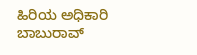ಹಿರಿಯ ಅಧಿಕಾರಿ ಬಾಬುರಾವ್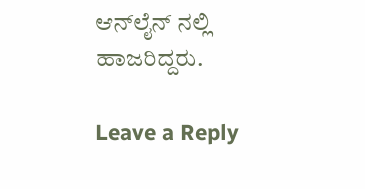ಆನ್‌ಲೈನ್ ನಲ್ಲಿ ಹಾಜರಿದ್ದರು.

Leave a Reply